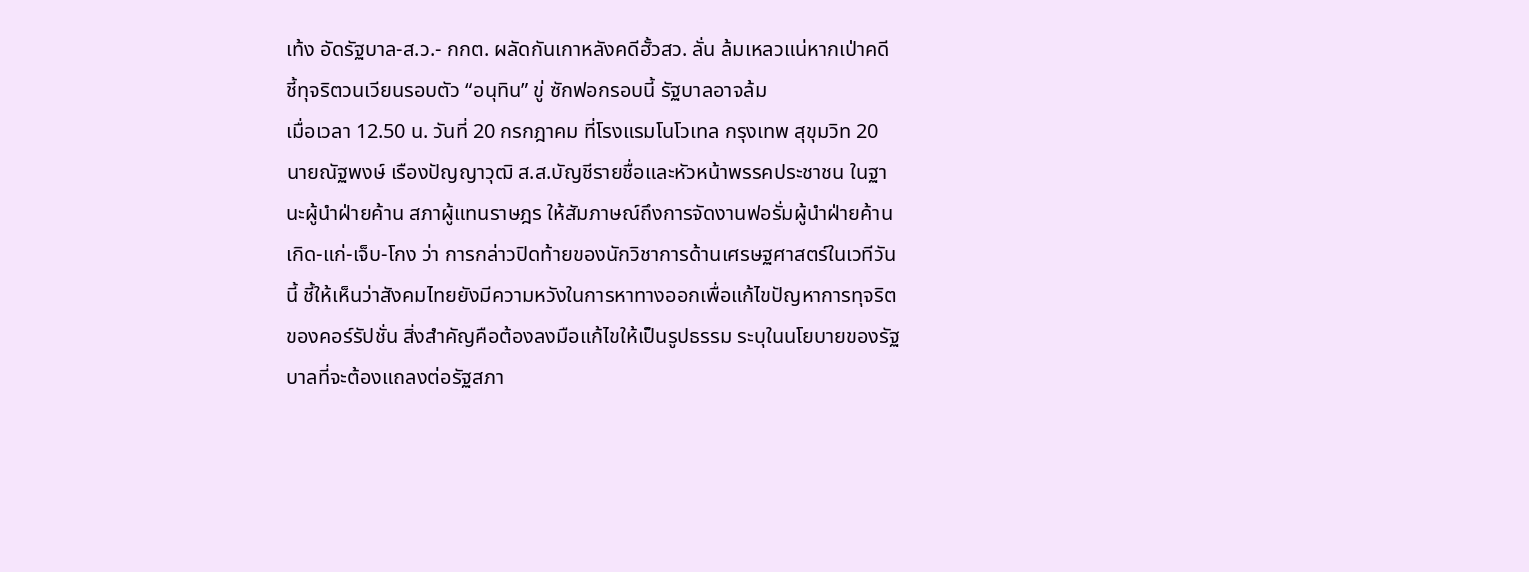เท้ง อัดรัฐบาล-ส.ว.- กกต. ผลัดกันเกาหลังคดีฮั้วสว. ลั่น ล้มเหลวแน่หากเป่าคดี ชี้ทุจริตวนเวียนรอบตัว “อนุทิน” ขู่ ซักฟอกรอบนี้ รัฐบาลอาจล้ม
เมื่อเวลา 12.50 น. วันที่ 20 กรกฎาคม ที่โรงแรมโนโวเทล กรุงเทพ สุขุมวิท 20 นายณัฐพงษ์ เรืองปัญญาวุฒิ ส.ส.บัญชีรายชื่อและหัวหน้าพรรคประชาชน ในฐานะผู้นำฝ่ายค้าน สภาผู้แทนราษฎร ให้สัมภาษณ์ถึงการจัดงานฟอรั่มผู้นำฝ่ายค้าน เกิด-แก่-เจ็บ-โกง ว่า การกล่าวปิดท้ายของนักวิชาการด้านเศรษฐศาสตร์ในเวทีวันนี้ ชี้ให้เห็นว่าสังคมไทยยังมีความหวังในการหาทางออกเพื่อแก้ไขปัญหาการทุจริตของคอร์รัปชั่น สิ่งสำคัญคือต้องลงมือแก้ไขให้เป็นรูปธรรม ระบุในนโยบายของรัฐบาลที่จะต้องแถลงต่อรัฐสภา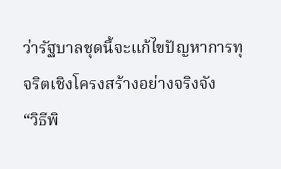ว่ารัฐบาลชุดนี้จะแก้ไขปัญหาการทุจริตเชิงโครงสร้างอย่างจริงจัง
“วิธีพิ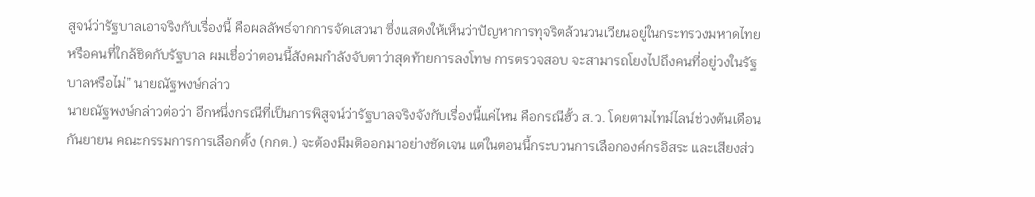สูจน์ว่ารัฐบาลเอาจริงกับเรื่องนี้ คือผลลัพธ์จากการจัดเสวนา ซึ่งแสดงให้เห็นว่าปัญหาการทุจริตล้วนวนเวียนอยู่ในกระทรวงมหาดไทย หรือคนที่ใกล้ชิดกับรัฐบาล ผมเชื่อว่าตอนนี้สังคมกำลังจับตาว่าสุดท้ายการลงโทษ การตรวจสอบ จะสามารถโยงไปถึงคนที่อยู่วงในรัฐบาลหรือไม่” นายณัฐพงษ์กล่าว
นายณัฐพงษ์กล่าวต่อว่า อีกหนึ่งกรณีที่เป็นการพิสูจน์ว่ารัฐบาลจริงจังกับเรื่องนี้แค่ไหน คือกรณีฮั้ว ส.ว. โดยตามไทม์ไลน์ช่วงต้นเดือนกันยายน คณะกรรมการการเลือกตั้ง (กกต.) จะต้องมีมติออกมาอย่างชัดเจน แต่ในตอนนี้กระบวนการเลือกองค์กรอิสระ และเสียงส่ว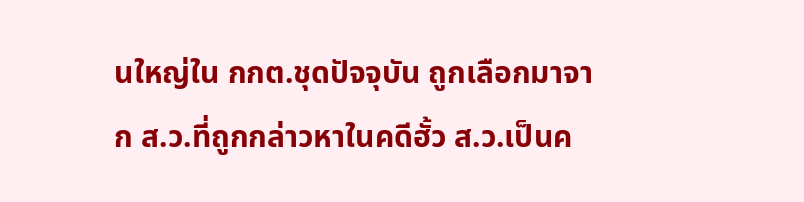นใหญ่ใน กกต.ชุดปัจจุบัน ถูกเลือกมาจาก ส.ว.ที่ถูกกล่าวหาในคดีฮั้ว ส.ว.เป็นค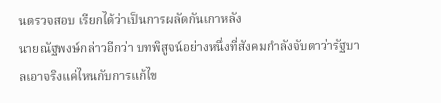นตรวจสอบ เรียกได้ว่าเป็นการผลัดกันเกาหลัง
นายณัฐพงษ์กล่าวอีกว่า บทพิสูจน์อย่างหนึ่งที่สังคมกำลังจับตาว่ารัฐบาลเอาจริงแค่ไหนกับการแก้ไข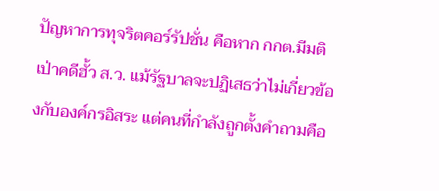ปัญหาการทุจริตคอร์รัปชั่น คือหาก กกต.มีมติเป่าคดีฮั้ว ส.ว. แม้รัฐบาลจะปฏิเสธว่าไม่เกี่ยวข้องกับองค์กรอิสระ แต่คนที่กำลังถูกตั้งคำถามคือ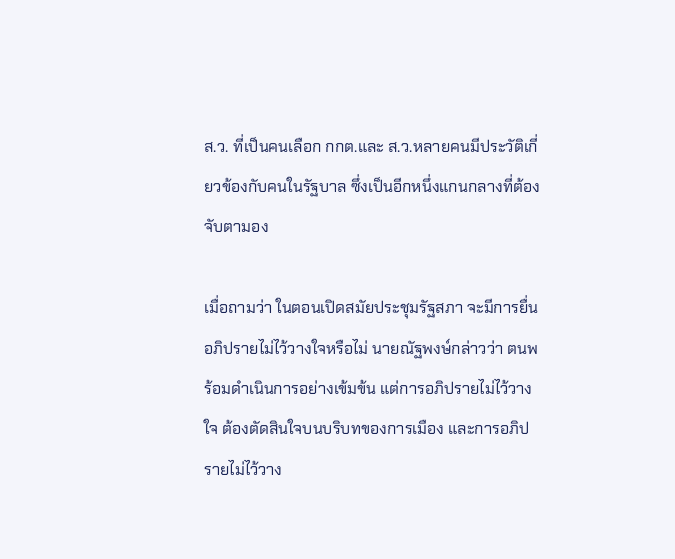ส.ว. ที่เป็นคนเลือก กกต.และ ส.ว.หลายคนมีประวัติเกี่ยวข้องกับคนในรัฐบาล ซึ่งเป็นอีกหนึ่งแกนกลางที่ต้องจับตามอง

เมื่อถามว่า ในตอนเปิดสมัยประชุมรัฐสภา จะมีการยื่นอภิปรายไม่ไว้วางใจหรือไม่ นายณัฐพงษ์กล่าวว่า ตนพร้อมดำเนินการอย่างเข้มข้น แต่การอภิปรายไม่ไว้วางใจ ต้องตัดสินใจบนบริบทของการเมือง และการอภิปรายไม่ไว้วาง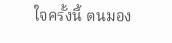ใจครั้งนี้ ตนมอง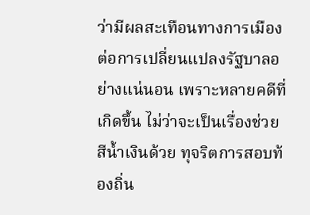ว่ามีผลสะเทือนทางการเมืองต่อการเปลี่ยนแปลงรัฐบาลอย่างแน่นอน เพราะหลายคดีที่เกิดขึ้น ไม่ว่าจะเป็นเรื่องช่วยสีน้ำเงินด้วย ทุจริตการสอบท้องถิ่น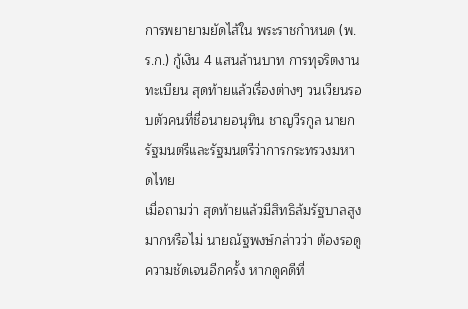การพยายามยัดไส้ใน พระราชกำหนด (พ.ร.ก.) กู้เงิน 4 แสนล้านบาท การทุจริตงานทะเบียน สุดท้ายแล้วเรื่องต่างๆ วนเวียนรอบตัวคนที่ชื่อนายอนุทิน ชาญวีรกูล นายกรัฐมนตรีและรัฐมนตรีว่าการกระทรวงมหาดไทย
เมื่อถามว่า สุดท้ายแล้วมีสิทธิล้มรัฐบาลสูงมากหรือไม่ นายณัฐพงษ์กล่าวว่า ต้องรอดูความชัดเจนอีกครั้ง หากดูคดีที่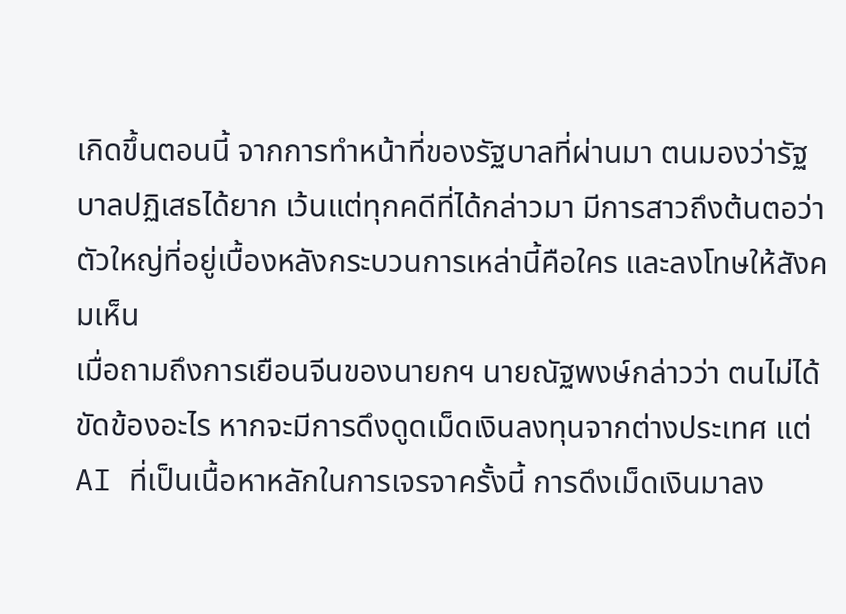เกิดขึ้นตอนนี้ จากการทำหน้าที่ของรัฐบาลที่ผ่านมา ตนมองว่ารัฐบาลปฏิเสธได้ยาก เว้นแต่ทุกคดีที่ได้กล่าวมา มีการสาวถึงต้นตอว่าตัวใหญ่ที่อยู่เบื้องหลังกระบวนการเหล่านี้คือใคร และลงโทษให้สังคมเห็น
เมื่อถามถึงการเยือนจีนของนายกฯ นายณัฐพงษ์กล่าวว่า ตนไม่ได้ขัดข้องอะไร หากจะมีการดึงดูดเม็ดเงินลงทุนจากต่างประเทศ แต่ AI ที่เป็นเนื้อหาหลักในการเจรจาครั้งนี้ การดึงเม็ดเงินมาลง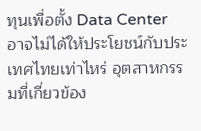ทุนเพื่อตั้ง Data Center อาจไม่ได้ให้ประโยชน์กับประเทศไทยเท่าไหร่ อุตสาหกรรมที่เกี่ยวข้อง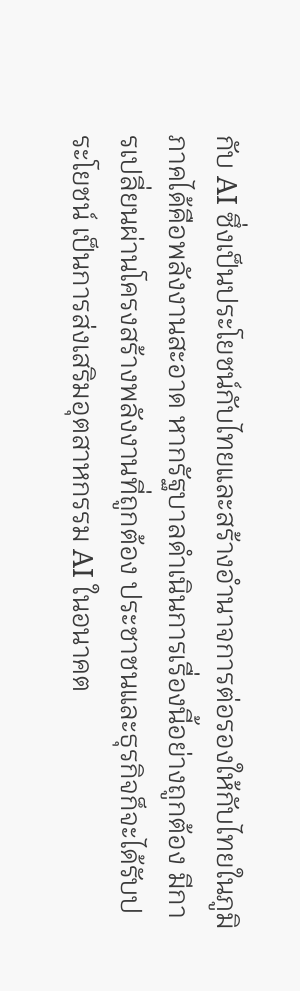กับ AI ซึ่งเป็นประโยชน์กับไทยและสร้างอำนาจการต่อรองให้กับไทยในภูมิภาคได้คือพลังงานสะอาด หากรัฐบาลดำเนินการเรื่องนี้อย่างถูกต้อง มีการเปลี่ยนผ่านโครงสร้างพลังงานที่ถูกต้อง ประชาชนและธุรกิจก็จะได้รับประโยชน์ เป็นการส่งเสริมอุตสาหกรรม AI ในอนาคต